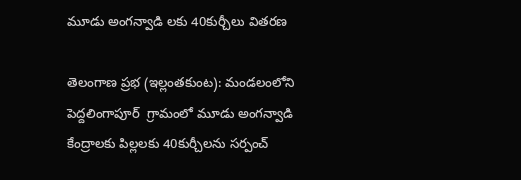మూడు అంగన్వాడి లకు 40కుర్చీలు వితరణ

తెలంగాణ ప్రభ (ఇల్లంతకుంట): మండలంలోని పెద్దలింగాపూర్  గ్రామంలో మూడు అంగన్వాడి కేంద్రాలకు పిల్లలకు 40కుర్చీలను సర్పంచ్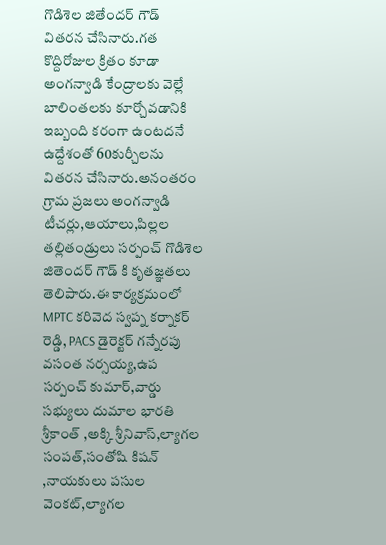గొడిశెల జితేందర్ గౌడ్  వితరన చేసినారు.గత కొద్దిరోజుల క్రితం కూడా అంగన్వాడి కేంద్రాలకు వెల్లే బాలింతలకు కూర్చోవడానికి ఇబ్బంది కరంగా ఉంటదనే ఉద్దేశంతో 60కుర్చీలను వితరన చేసినారు.అనంతరం గ్రామ ప్రజలు అంగన్వాడి టీచర్లు,ఆయాలు,పిల్లల తల్లితండ్రులు సర్పంచ్ గొడిశెల జితెందర్ గౌడ్ కి కృతజ్ఞతలు తెలిపారు.ఈ కార్యక్రమంలో MPTC కరివెద స్వప్న కర్నాకర్ రెడ్డి, PACS డైరెక్టర్ గన్నేరపు వసంత నర్సయ్య,ఉప సర్పంచ్ కుమార్,వార్డు సభ్యులు దుమాల భారతి శ్రీకాంత్ ,అక్కి శ్రీనివాస్,ల్యాగల సంపత్,సంతోషి కిషన్ ,నాయకులు పసుల వెంకట్,ల్యాగల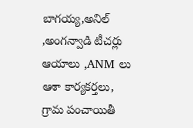బాగయ్య,అనిల్ ,అంగన్వాడి టీచర్లు ఆయాలు ,ANM లు ఆశా కార్యకర్తలు, గ్రామ పంచాయితీ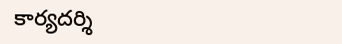కార్యదర్శి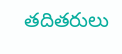తదితరులు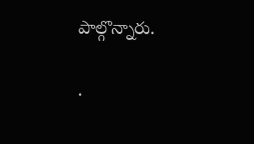పాల్గొన్నారు.

.